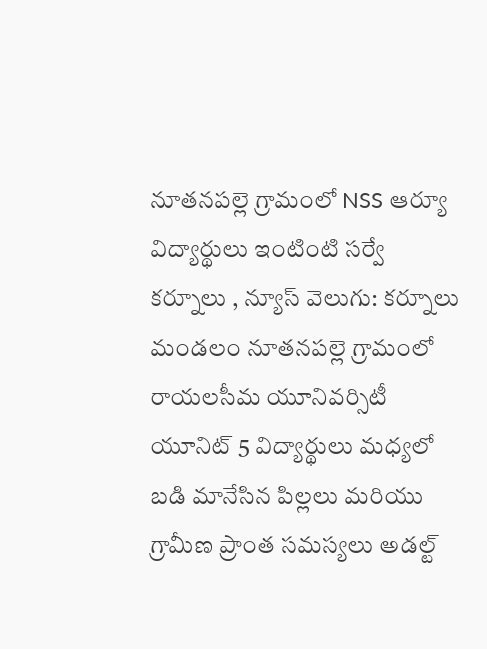నూతనపల్లె గ్రామంలో NSS ఆర్యూ విద్యార్థులు ఇంటింటి సర్వే
కర్నూలు , న్యూస్ వెలుగు: కర్నూలు మండలం నూతనపల్లె గ్రామంలో రాయలసీమ యూనివర్సిటీ యూనిట్ 5 విద్యార్థులు మధ్యలో బడి మానేసిన పిల్లలు మరియు గ్రామీణ ప్రాంత సమస్యలు అడల్ట్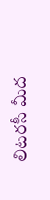లిటరసీ మీద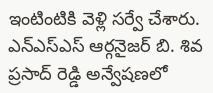ఇంటింటికి వెళ్లి సర్వే చేశారు. ఎన్ఎస్ఎస్ ఆర్గనైజర్ బి. శివ ప్రసాద్ రెడ్డి అన్వేషణలో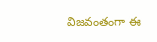విజవంతంగా ఈ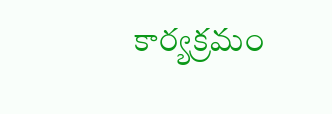కార్యక్రమం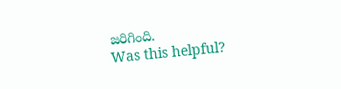జరిగింది.
Was this helpful?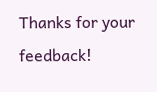Thanks for your feedback!